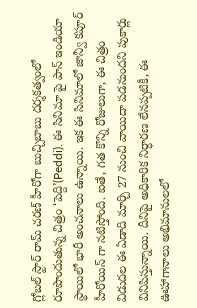గ్లోబల్ స్టార్ రామ్ చరణ్ హీరోగా బుచ్చిబాబు దర్శకత్వంలో రూపొందుతున్న చిత్రం ‘పెద్ది’(Peddi). ఈ సినిమా పై పాన్ ఇండియా స్థాయిలో భారీ అంచనాలు ఉన్నాయి. ఇక ఈ సినిమాలో జాన్వీ కపూర్ హీరోయిన్ గా నటిస్తోంది. ఐతే, గత కొన్ని రోజులుగా, ఈ చిత్రం విడుదల ఈ ఏడాది మార్చి 27 నుంచి వాయిదా పడనుందని పుకార్లు వినిపిస్తున్నాయి. దీనిపై అధికారిక నిర్ధారణ లేనప్పటికీ, ఈ ఊహాగానాలు అభిమానులలో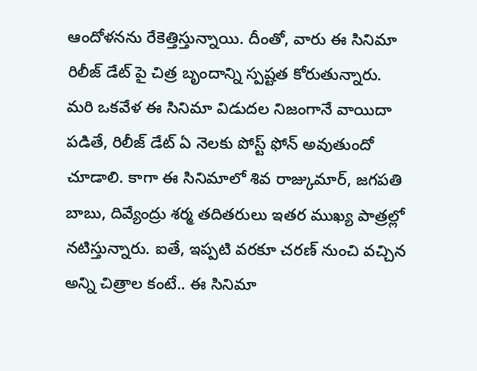ఆందోళనను రేకెత్తిస్తున్నాయి. దీంతో, వారు ఈ సినిమా రిలీజ్ డేట్ పై చిత్ర బృందాన్ని స్పష్టత కోరుతున్నారు.
మరి ఒకవేళ ఈ సినిమా విడుదల నిజంగానే వాయిదా పడితే, రిలీజ్ డేట్ ఏ నెలకు పోస్ట్ ఫోన్ అవుతుందో చూడాలి. కాగా ఈ సినిమాలో శివ రాజ్కుమార్, జగపతి బాబు, దివ్యేంద్రు శర్మ తదితరులు ఇతర ముఖ్య పాత్రల్లో నటిస్తున్నారు. ఐతే, ఇప్పటి వరకూ చరణ్ నుంచి వచ్చిన అన్ని చిత్రాల కంటే.. ఈ సినిమా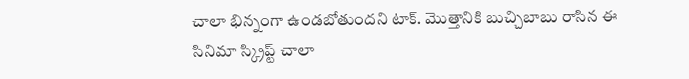చాలా భిన్నంగా ఉండబోతుందని టాక్. మొత్తానికి బుచ్చిబాబు రాసిన ఈ సినిమా స్క్రిప్ట్ చాలా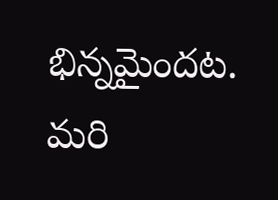భిన్నమైందట. మరి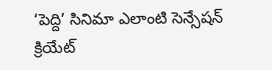‘పెద్ది’ సినిమా ఎలాంటి సెన్సేషన్ క్రియేట్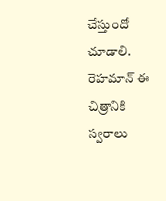చేస్తుందో చూడాలి. రెహమాన్ ఈ చిత్రానికి స్వరాలు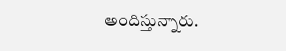అందిస్తున్నారు.